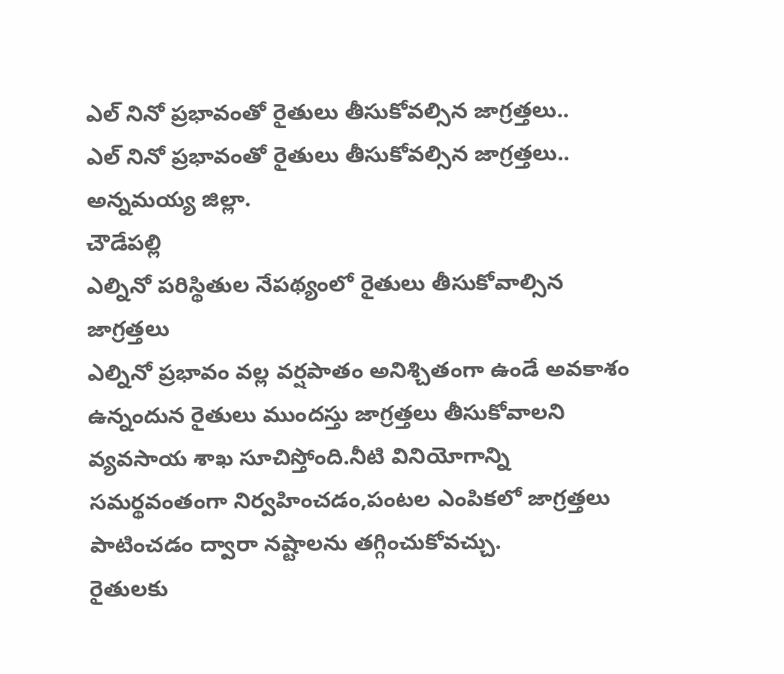ఎల్ నినో ప్రభావంతో రైతులు తీసుకోవల్సిన జాగ్రత్తలు..
ఎల్ నినో ప్రభావంతో రైతులు తీసుకోవల్సిన జాగ్రత్తలు..
అన్నమయ్య జిల్లా.
చౌడేపల్లి
ఎల్నినో పరిస్థితుల నేపథ్యంలో రైతులు తీసుకోవాల్సిన జాగ్రత్తలు
ఎల్నినో ప్రభావం వల్ల వర్షపాతం అనిశ్చితంగా ఉండే అవకాశం ఉన్నందున రైతులు ముందస్తు జాగ్రత్తలు తీసుకోవాలని వ్యవసాయ శాఖ సూచిస్తోంది.నీటి వినియోగాన్ని సమర్థవంతంగా నిర్వహించడం,పంటల ఎంపికలో జాగ్రత్తలు పాటించడం ద్వారా నష్టాలను తగ్గించుకోవచ్చు.
రైతులకు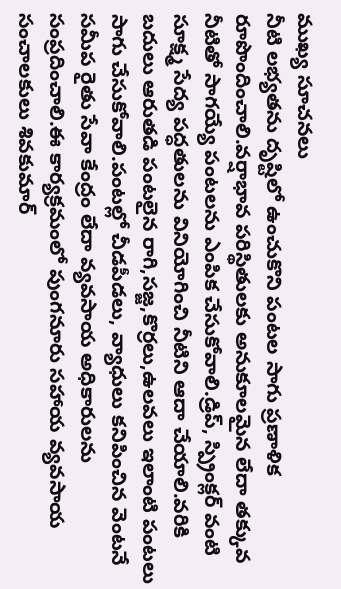ముఖ్య సూచనలు
నీటి లభ్యతను దృష్టిలో ఉంచుకొని పంటల సాగు ప్రణాళిక రూపొందించాలి.వర్షాభావ పరిస్థితులకు అనుకూలమైన లేదా తక్కువ నీటితో సాగయ్యే పంటలను ఎంపిక చేసుకోవాలి.డ్రిప్, స్ప్రింక్లర్ వంటి సూక్ష్మ సేద్య పద్ధతులను వినియోగించి నీటిని ఆదా చేయాలి.వరికి బదులు ఆరుతడి పంటలైన రాగి,సజ్జ,కొర్రలు,ఉలవలు ఇలాంటి పంటలు సాగు చేసుకోవాలి.పంటల్లో చీడపీడలు, వ్యాధులు కనిపించిన వెంటనే సమీప రైతు సేవా కేంద్రం లేదా వ్యవసాయ అధికారులను సంప్రదించాలి.ఈ కార్యక్రమంలో పుంగనూరు సహాయ వ్యవసాయ సంచాలకులు శివకుమార్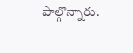పాల్గొన్నారు.